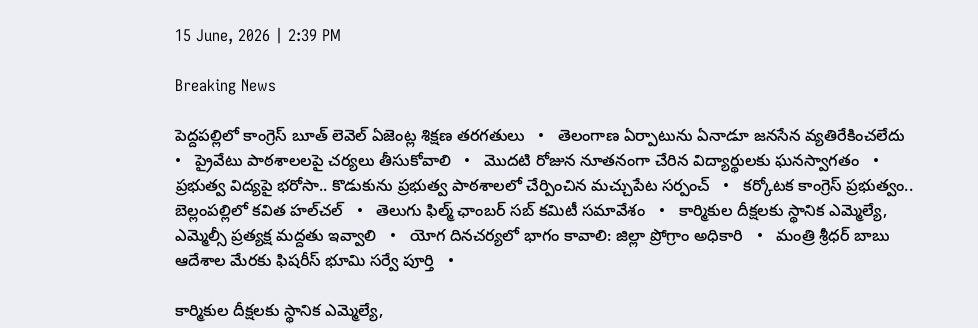15 June, 2026 | 2:39 PM

Breaking News

పెద్దపల్లిలో కాంగ్రెస్ బూత్ లెవెల్ ఏజెంట్ల శిక్షణ తరగతులు   •   తెలంగాణ ఏర్పాటును ఏనాడూ జనసేన వ్యతిరేకించలేదు   •   ప్రైవేటు పాఠశాలలపై చర్యలు తీసుకోవాలి   •   మొదటి రోజున నూతనంగా చేరిన విద్యార్థులకు ఘనస్వాగతం   •   ప్రభుత్వ విద్యపై భరోసా.. కొడుకును ప్రభుత్వ పాఠశాలలో చేర్పించిన మచ్చుపేట సర్పంచ్   •   కర్కోటక కాంగ్రెస్ ప్రభుత్వం.. బెల్లంపల్లిలో కవిత హల్‌చల్‌   •   తెలుగు ఫిల్మ్ ఛాంబర్ సబ్ కమిటీ సమావేశం   •   కార్మికుల దీక్షలకు స్థానిక ఎమ్మెల్యే, ఎమ్మెల్సీ ప్రత్యక్ష మద్దతు ఇవ్వాలి   •   యోగ దినచర్యలో భాగం కావాలి: జిల్లా ప్రోగ్రాం అధికారి   •   మంత్రి శ్రీధర్ బాబు ఆదేశాల మేరకు ఫిషరీస్ భూమి సర్వే పూర్తి   •

కార్మికుల దీక్షలకు స్థానిక ఎమ్మెల్యే,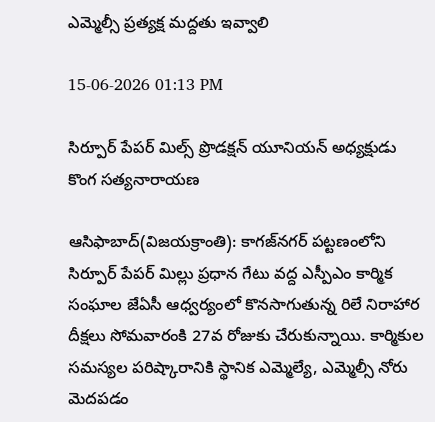ఎమ్మెల్సీ ప్రత్యక్ష మద్దతు ఇవ్వాలి

15-06-2026 01:13 PM

సిర్పూర్ పేపర్ మిల్స్ ప్రొడక్షన్ యూనియన్ అధ్యక్షుడు కొంగ సత్యనారాయణ

ఆసిఫాబాద్(విజయక్రాంతి): కాగజ్‌నగర్ పట్టణంలోని సిర్పూర్ పేపర్ మిల్లు ప్రధాన గేటు వద్ద ఎస్పీఎం కార్మిక సంఘాల జేఏసీ ఆధ్వర్యంలో కొనసాగుతున్న రిలే నిరాహార దీక్షలు సోమవారంకి 27వ రోజుకు చేరుకున్నాయి. కార్మికుల సమస్యల పరిష్కారానికి స్థానిక ఎమ్మెల్యే, ఎమ్మెల్సీ నోరు మెదపడం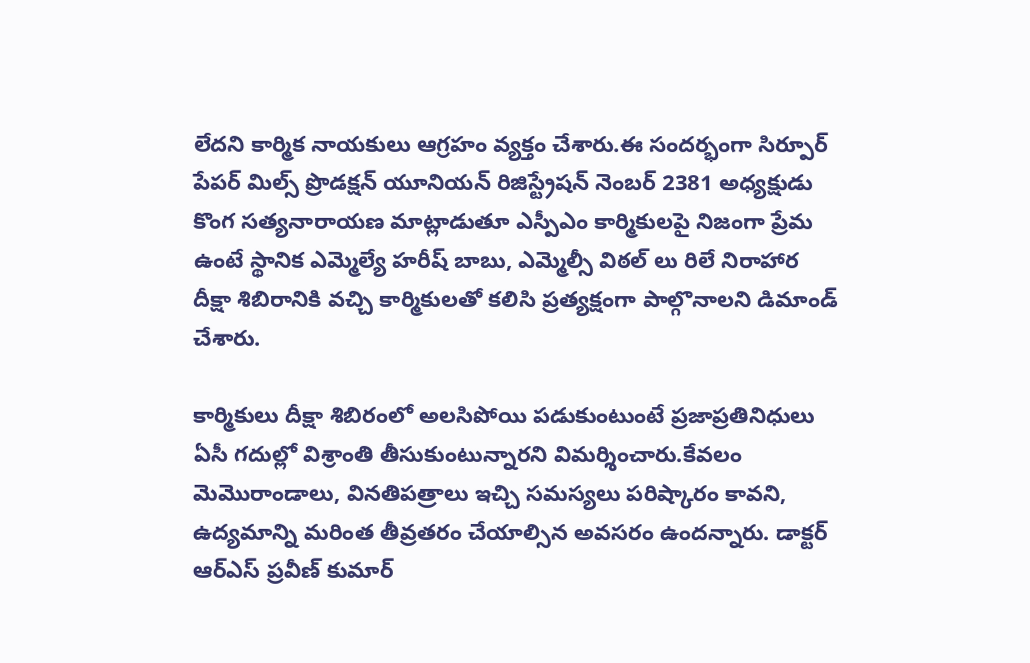లేదని కార్మిక నాయకులు ఆగ్రహం వ్యక్తం చేశారు.ఈ సందర్భంగా సిర్పూర్ పేపర్ మిల్స్ ప్రొడక్షన్ యూనియన్ రిజిస్ట్రేషన్ నెంబర్ 2381 అధ్యక్షుడు కొంగ సత్యనారాయణ మాట్లాడుతూ ఎస్పీఎం కార్మికులపై నిజంగా ప్రేమ ఉంటే స్థానిక ఎమ్మెల్యే హరీష్ బాబు, ఎమ్మెల్సీ విఠల్ లు రిలే నిరాహార దీక్షా శిబిరానికి వచ్చి కార్మికులతో కలిసి ప్రత్యక్షంగా పాల్గొనాలని డిమాండ్ చేశారు.

కార్మికులు దీక్షా శిబిరంలో అలసిపోయి పడుకుంటుంటే ప్రజాప్రతినిధులు ఏసీ గదుల్లో విశ్రాంతి తీసుకుంటున్నారని విమర్శించారు.కేవలం మెమొరాండాలు, వినతిపత్రాలు ఇచ్చి సమస్యలు పరిష్కారం కావని, ఉద్యమాన్ని మరింత తీవ్రతరం చేయాల్సిన అవసరం ఉందన్నారు. డాక్టర్ ఆర్‌ఎస్ ప్రవీణ్ కుమార్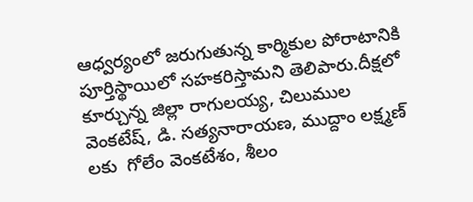ఆధ్వర్యంలో జరుగుతున్న కార్మికుల పోరాటానికి పూర్తిస్థాయిలో సహకరిస్తామని తెలిపారు.దీక్షలో కూర్చున్న జిల్లా రాగులయ్య, చిలుముల వెంకటేష్, డి. సత్యనారాయణ, ముద్దాం లక్ష్మణ్ లకు  గోలేం వెంకటేశం, శీలం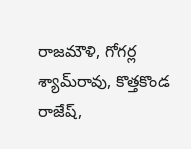రాజమౌళి, గోగర్ల శ్యామ్‌రావు, కొత్తకొండ రాజేష్,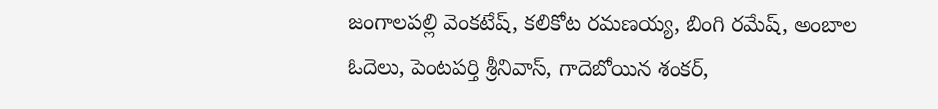జంగాలపల్లి వెంకటేష్, కలికోట రమణయ్య, బింగి రమేష్, అంబాల ఓదెలు, పెంటపర్తి శ్రీనివాస్, గాదెబోయిన శంకర్,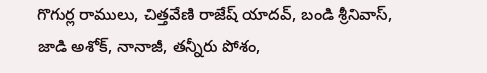గొగుర్ల రాములు, చిత్తవేణి రాజేష్ యాదవ్, బండి శ్రీనివాస్, జాడి అశోక్, నానాజీ, తన్నీరు పోశం,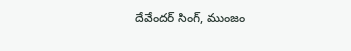దేవేందర్ సింగ్, ముంజం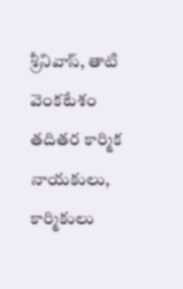శ్రీనివాస్, తాటి వెంకటేశం తదితర కార్మిక నాయకులు, కార్మికులు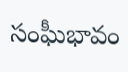సంఘీభావం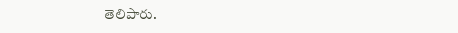తెలిపారు.